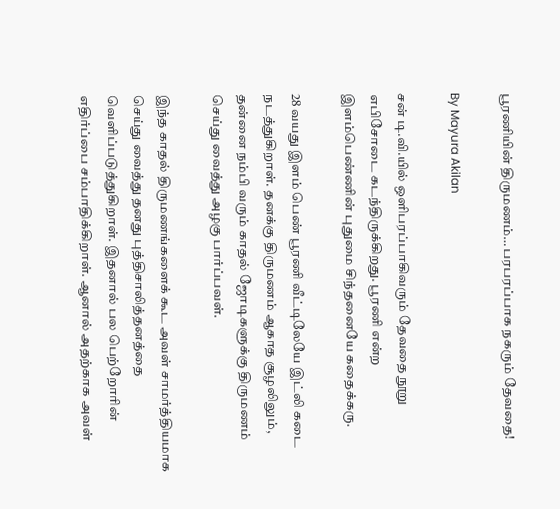பூரணியின் திருமணம்… பரபரப்பாக நகரும் தேவதை!

By Mayura Akilan

சன் டி.வி.யில் ஒளிபரப்பாகிவரும் தேவதை நூறு எபிசோடை கடந்திருக்கிறது. பூரணி என்ற இளம்பெண்ணின் புதுமை சிந்தனையே கதைக்கரு.

28 வயது இளம் பெண் பூரணி வீட்டிலேயே இட்லி கடை நடத்துகிறாள். தனக்கு திருமணம் ஆகாத சூழலிலும், தன்னை நம்பி வரும் காதல் ஜோடிகளுக்கு திருமணம் செய்து வைத்து அழகு பார்ப்பவள்.

இந்த காதல் திருமணங்களைக் கூட அவள் சாமர்த்தியமாக செய்து வைத்து தனது புத்திசாலித்தனத்தை வெளிப்படுத்துகிறாள். இதனால் பல பெற்றோரின் எதிர்ப்பை சம்பாதிக்கிறாள். ஆனால் அதற்காக அவள்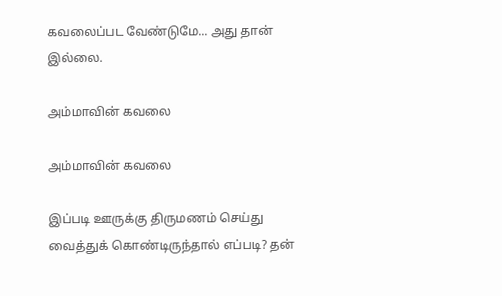கவலைப்பட வேண்டுமே... அது தான் இல்லை.

அம்மாவின் கவலை

அம்மாவின் கவலை

இப்படி ஊருக்கு திருமணம் செய்து வைத்துக் கொண்டிருந்தால் எப்படி? தன்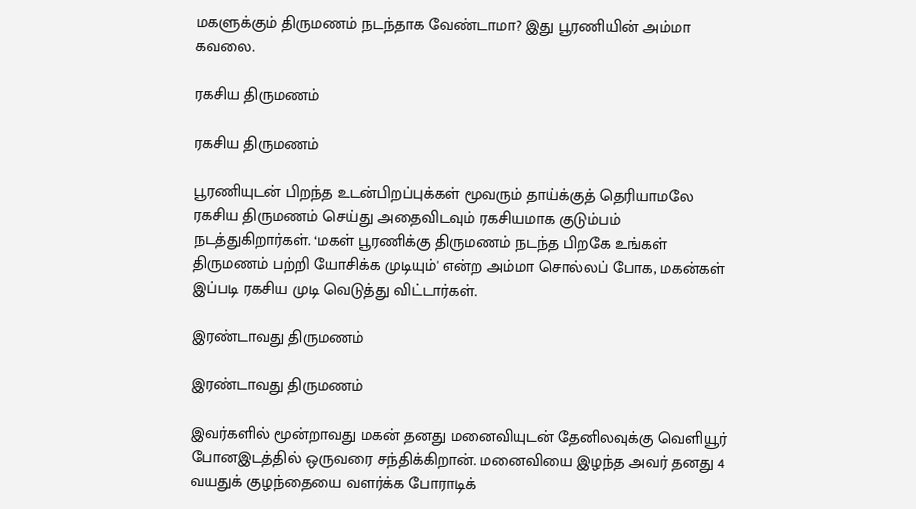மகளுக்கும் திருமணம் நடந்தாக வேண்டாமா? இது பூரணியின் அம்மா கவலை.

ரகசிய திருமணம்

ரகசிய திருமணம்

பூரணியுடன் பிறந்த உடன்பிறப்புக்கள் மூவரும் தாய்க்குத் தெரியாமலே ரகசிய திருமணம் செய்து அதைவிடவும் ரகசியமாக குடும்பம் நடத்துகிறார்கள். ‘மகள் பூரணிக்கு திருமணம் நடந்த பிறகே உங்கள் திருமணம் பற்றி யோசிக்க முடியும்' என்ற அம்மா சொல்லப் போக, மகன்கள் இப்படி ரகசிய முடி வெடுத்து விட்டார்கள்.

இரண்டாவது திருமணம்

இரண்டாவது திருமணம்

இவர்களில் மூன்றாவது மகன் தனது மனைவியுடன் தேனிலவுக்கு வெளியூர் போனஇடத்தில் ஒருவரை சந்திக்கிறான். மனைவியை இழந்த அவர் தனது 4 வயதுக் குழந்தையை வளர்க்க போராடிக்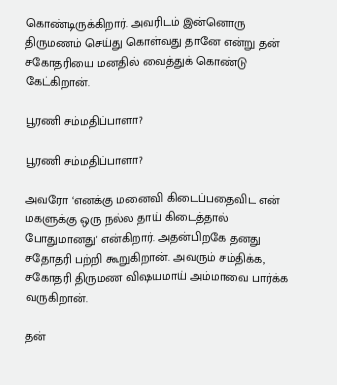கொண்டிருக்கிறார். அவரிடம் இன்னொரு திருமணம் செய்து கொள்வது தானே என்று தன் சகோதரியை மனதில் வைத்துக் கொண்டு கேட்கிறான்.

பூரணி சம்மதிப்பாளா?

பூரணி சம்மதிப்பாளா?

அவரோ ‘எனக்கு மனைவி கிடைப்பதைவிட என் மகளுக்கு ஒரு நல்ல தாய் கிடைத்தால் போதுமானது' என்கிறார். அதன்பிறகே தனது சதோதரி பற்றி கூறுகிறான். அவரும் சம்திக்க, சகோதரி திருமண விஷயமாய் அம்மாவை பார்க்க வருகிறான்.

தன்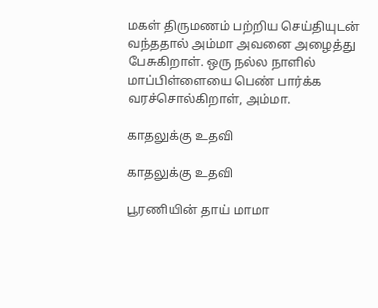மகள் திருமணம் பற்றிய செய்தியுடன் வந்ததால் அம்மா அவனை அழைத்து பேசுகிறாள். ஒரு நல்ல நாளில் மாப்பிள்ளையை பெண் பார்க்க வரச்சொல்கிறாள், அம்மா.

காதலுக்கு உதவி

காதலுக்கு உதவி

பூரணியின் தாய் மாமா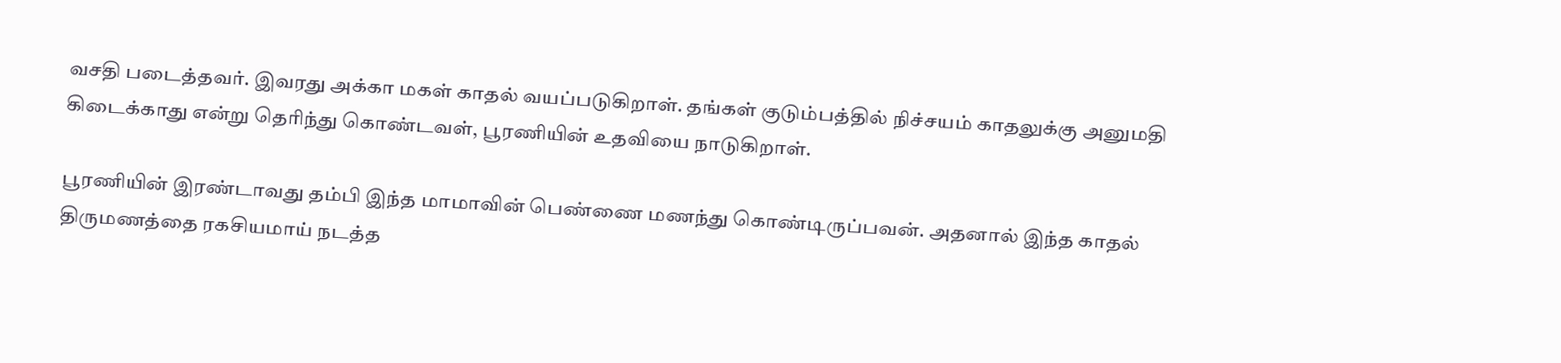வசதி படைத்தவர். இவரது அக்கா மகள் காதல் வயப்படுகிறாள். தங்கள் குடும்பத்தில் நிச்சயம் காதலுக்கு அனுமதி கிடைக்காது என்று தெரிந்து கொண்டவள், பூரணியின் உதவியை நாடுகிறாள்.

பூரணியின் இரண்டாவது தம்பி இந்த மாமாவின் பெண்ணை மணந்து கொண்டிருப்பவன். அதனால் இந்த காதல் திருமணத்தை ரகசியமாய் நடத்த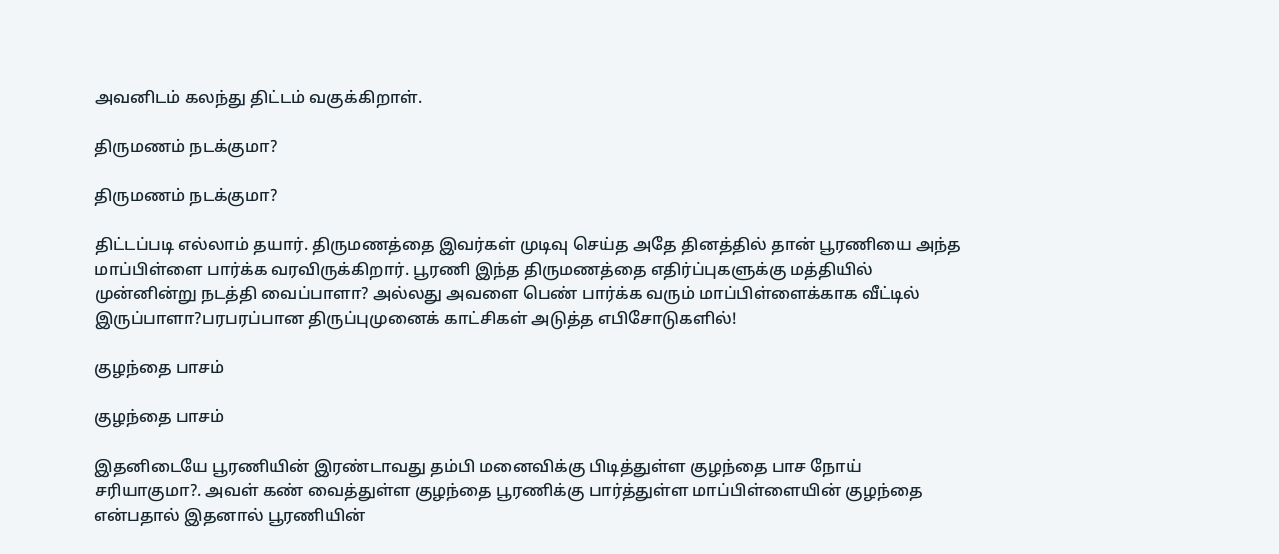அவனிடம் கலந்து திட்டம் வகுக்கிறாள்.

திருமணம் நடக்குமா?

திருமணம் நடக்குமா?

திட்டப்படி எல்லாம் தயார். திருமணத்தை இவர்கள் முடிவு செய்த அதே தினத்தில் தான் பூரணியை அந்த மாப்பிள்ளை பார்க்க வரவிருக்கிறார். பூரணி இந்த திருமணத்தை எதிர்ப்புகளுக்கு மத்தியில் முன்னின்று நடத்தி வைப்பாளா? அல்லது அவளை பெண் பார்க்க வரும் மாப்பிள்ளைக்காக வீட்டில் இருப்பாளா?பரபரப்பான திருப்புமுனைக் காட்சிகள் அடுத்த எபிசோடுகளில்!

குழந்தை பாசம்

குழந்தை பாசம்

இதனிடையே பூரணியின் இரண்டாவது தம்பி மனைவிக்கு பிடித்துள்ள குழந்தை பாச நோய் சரியாகுமா?. அவள் கண் வைத்துள்ள குழந்தை பூரணிக்கு பார்த்துள்ள மாப்பிள்ளையின் குழந்தை என்பதால் இதனால் பூரணியின்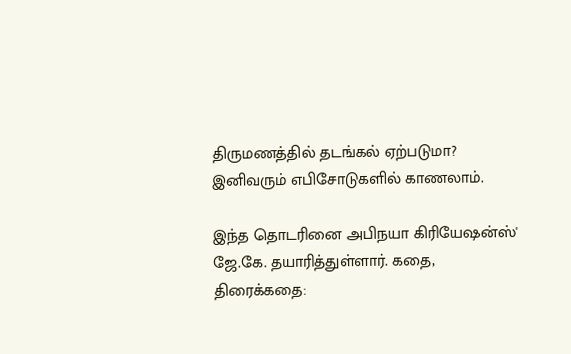திருமணத்தில் தடங்கல் ஏற்படுமா? இனிவரும் எபிசோடுகளில் காணலாம்.

இந்த தொடரினை அபிநயா கிரியேஷன்ஸ்' ஜே.கே. தயாரித்துள்ளார். கதை, திரைக்கதை: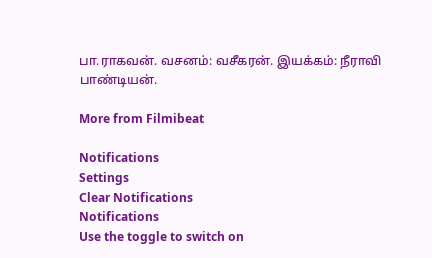பா.ராகவன். வசனம்: வசீகரன். இயக்கம்: நீராவி பாண்டியன்.

More from Filmibeat

Notifications
Settings
Clear Notifications
Notifications
Use the toggle to switch on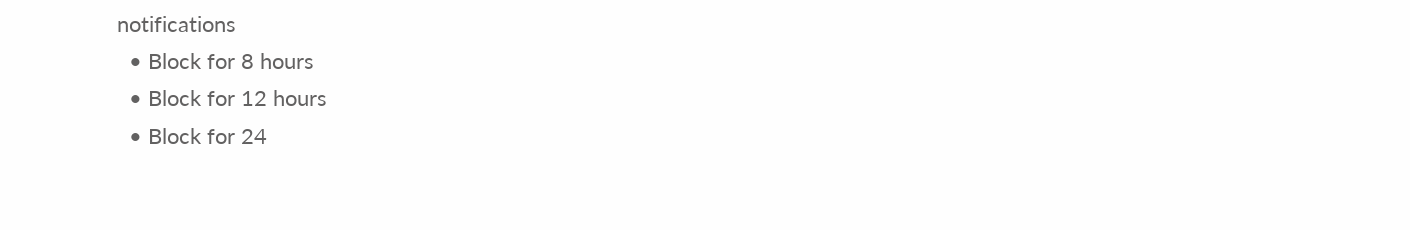notifications
  • Block for 8 hours
  • Block for 12 hours
  • Block for 24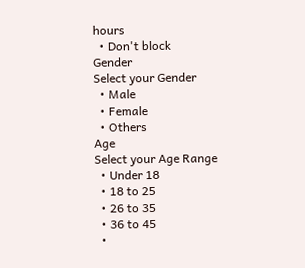hours
  • Don't block
Gender
Select your Gender
  • Male
  • Female
  • Others
Age
Select your Age Range
  • Under 18
  • 18 to 25
  • 26 to 35
  • 36 to 45
  •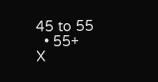45 to 55
  • 55+
X